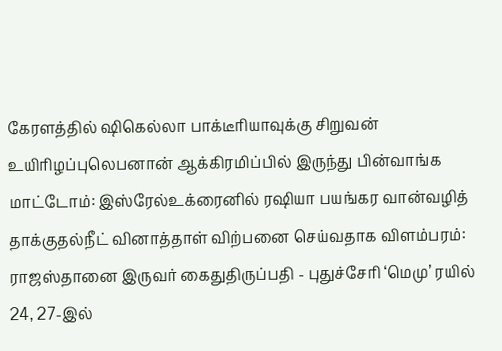கேரளத்தில் ஷிகெல்லா பாக்டீரியாவுக்கு சிறுவன் உயிரிழப்புலெபனான் ஆக்கிரமிப்பில் இருந்து பின்வாங்க மாட்டோம்: இஸ்ரேல்உக்ரைனில் ரஷியா பயங்கர வான்வழித் தாக்குதல்நீட் வினாத்தாள் விற்பனை செய்வதாக விளம்பரம்: ராஜஸ்தானை இருவர் கைதுதிருப்பதி - புதுச்சேரி ‘மெமு’ ரயில் 24, 27-இல்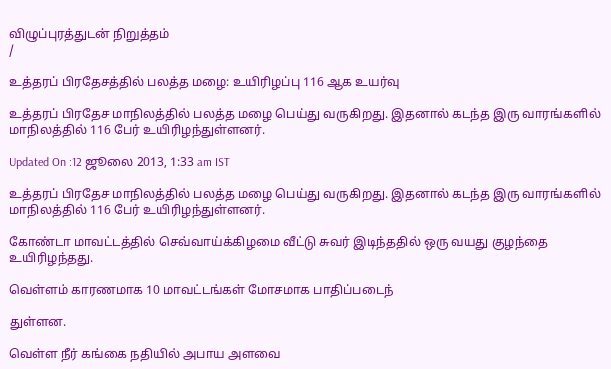விழுப்புரத்துடன் நிறுத்தம்
/

உத்தரப் பிரதேசத்தில் பலத்த மழை: உயிரிழப்பு 116 ஆக உயர்வு

உத்தரப் பிரதேச மாநிலத்தில் பலத்த மழை பெய்து வருகிறது. இதனால் கடந்த இரு வாரங்களில் மாநிலத்தில் 116 பேர் உயிரிழந்துள்ளனர்.

Updated On :12 ஜூலை 2013, 1:33 am IST

உத்தரப் பிரதேச மாநிலத்தில் பலத்த மழை பெய்து வருகிறது. இதனால் கடந்த இரு வாரங்களில் மாநிலத்தில் 116 பேர் உயிரிழந்துள்ளனர்.

கோண்டா மாவட்டத்தில் செவ்வாய்க்கிழமை வீட்டு சுவர் இடிந்ததில் ஒரு வயது குழந்தை உயிரிழந்தது.

வெள்ளம் காரணமாக 10 மாவட்டங்கள் மோசமாக பாதிப்படைந்

துள்ளன.

வெள்ள நீர் கங்கை நதியில் அபாய அளவை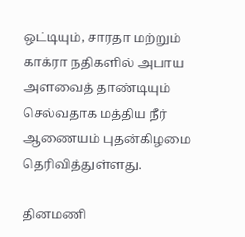ஒட்டியும், சாரதா மற்றும் காக்ரா நதிகளில் அபாய அளவைத் தாண்டியும் செல்வதாக மத்திய நீர் ஆணையம் புதன்கிழமை தெரிவித்துள்ளது.

தினமணி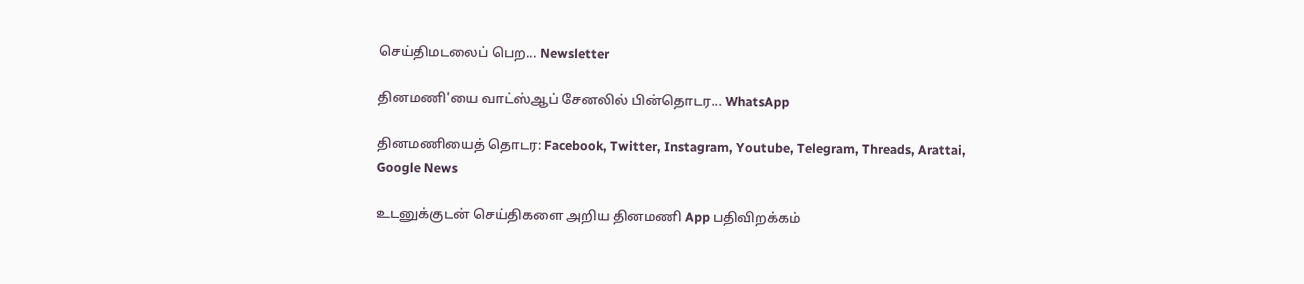செய்திமடலைப் பெற... Newsletter

தினமணி'யை வாட்ஸ்ஆப் சேனலில் பின்தொடர... WhatsApp

தினமணியைத் தொடர: Facebook, Twitter, Instagram, Youtube, Telegram, Threads, Arattai, Google News

உடனுக்குடன் செய்திகளை அறிய தினமணி App பதிவிறக்கம்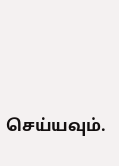செய்யவும்.